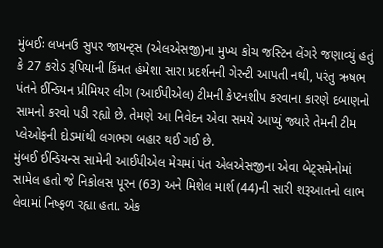મુંબઈઃ લખનઉ સુપર જાયન્ટ્સ (એલએસજી)ના મુખ્ય કોચ જસ્ટિન લેંગરે જણાવ્યું હતું કે 27 કરોડ રૂપિયાની કિંમત હંમેશા સારા પ્રદર્શનની ગેરન્ટી આપતી નથી, પરંતુ ઋષભ પંતને ઈન્ડિયન પ્રીમિયર લીગ (આઈપીએલ) ટીમની કેપ્ટનશીપ કરવાના કારણે દબાણનો સામનો કરવો પડી રહ્યો છે. તેમણે આ નિવેદન એવા સમયે આપ્યું જ્યારે તેમની ટીમ પ્લેઓફની દોડમાંથી લગભગ બહાર થઈ ગઈ છે.
મુંબઈ ઈન્ડિયન્સ સામેની આઈપીએલ મેચમાં પંત એલએસજીના એવા બેટ્સમેનોમાં સામેલ હતો જે નિકોલસ પૂરન (63) અને મિશેલ માર્શ (44)ની સારી શરૂઆતનો લાભ લેવામાં નિષ્ફળ રહ્યા હતા. એક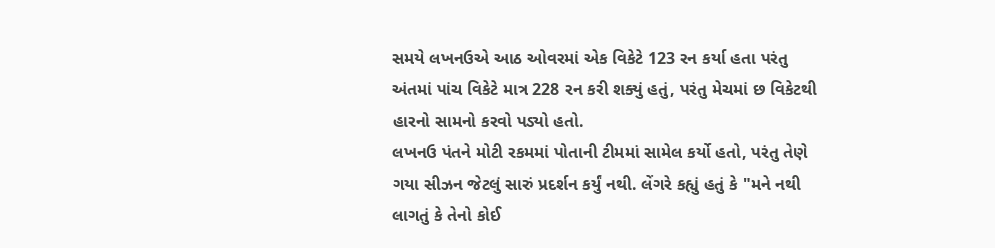સમયે લખનઉએ આઠ ઓવરમાં એક વિકેટે 123 રન કર્યા હતા પરંતુ અંતમાં પાંચ વિકેટે માત્ર 228 રન કરી શક્યું હતું, પરંતુ મેચમાં છ વિકેટથી હારનો સામનો કરવો પડ્યો હતો.
લખનઉ પંતને મોટી રકમમાં પોતાની ટીમમાં સામેલ કર્યો હતો, પરંતુ તેણે ગયા સીઝન જેટલું સારું પ્રદર્શન કર્યું નથી. લેંગરે કહ્યું હતું કે "મને નથી લાગતું કે તેનો કોઈ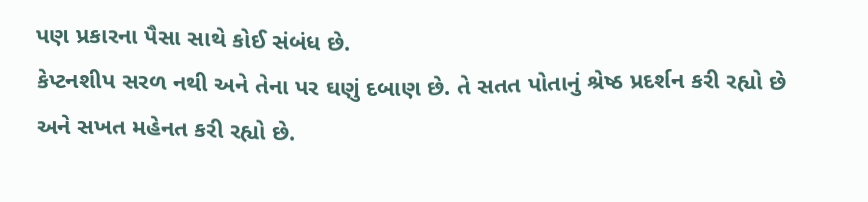પણ પ્રકારના પૈસા સાથે કોઈ સંબંધ છે.
કેપ્ટનશીપ સરળ નથી અને તેના પર ઘણું દબાણ છે. તે સતત પોતાનું શ્રેષ્ઠ પ્રદર્શન કરી રહ્યો છે અને સખત મહેનત કરી રહ્યો છે.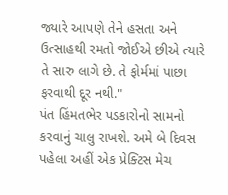જ્યારે આપણે તેને હસતા અને ઉત્સાહથી રમતો જોઈએ છીએ ત્યારે તે સારુ લાગે છે. તે ફોર્મમાં પાછા ફરવાથી દૂર નથી."
પંત હિંમતભેર પડકારોનો સામનો કરવાનું ચાલુ રાખશે. અમે બે દિવસ પહેલા અહીં એક પ્રેક્ટિસ મેચ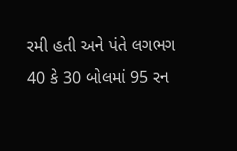રમી હતી અને પંતે લગભગ 40 કે 30 બોલમાં 95 રન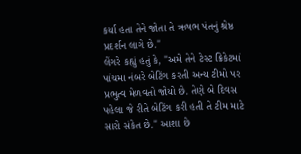કર્યા હતા તેને જોતા તે ઋષભ પંતનું શ્રેષ્ઠ પ્રદર્શન લાગે છે."
લેંગરે કહ્યું હતું કે, "અમે તેને ટેસ્ટ ક્રિકેટમાં પાંચમા નંબરે બેટિંગ કરતી અન્ય ટીમો પર પ્રભુત્વ મેળવતો જોયો છે. તેણે બે દિવસ પહેલા જે રીતે બેટિંગ કરી હતી તે ટીમ માટે સારો સંકેત છે." આશા છે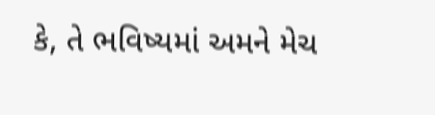કે, તે ભવિષ્યમાં અમને મેચ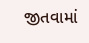જીતવામાં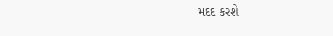મદદ કરશે